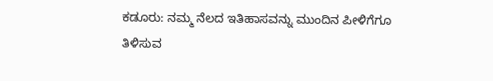ಕಡೂರು: ನಮ್ಮ ನೆಲದ ಇತಿಹಾಸವನ್ನು ಮುಂದಿನ ಪೀಳಿಗೆಗೂ ತಿಳಿಸುವ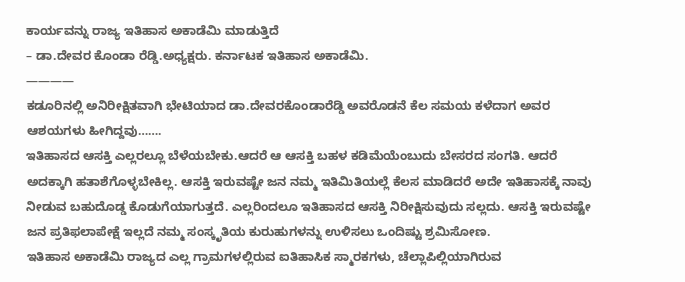ಕಾರ್ಯವನ್ನು ರಾಜ್ಯ ಇತಿಹಾಸ ಅಕಾಡೆಮಿ ಮಾಡುತ್ತಿದೆ
– ಡಾ.ದೇವರ ಕೊಂಡಾ ರೆಡ್ಡಿ.ಅಧ್ಯಕ್ಷರು. ಕರ್ನಾಟಕ ಇತಿಹಾಸ ಅಕಾಡೆಮಿ.
————
ಕಡೂರಿನಲ್ಲಿ ಅನಿರೀಕ್ಷಿತವಾಗಿ ಭೇಟಿಯಾದ ಡಾ.ದೇವರಕೊಂಡಾರೆಡ್ಡಿ ಅವರೊಡನೆ ಕೆಲ ಸಮಯ ಕಳೆದಾಗ ಅವರ ಆಶಯಗಳು ಹೀಗಿದ್ದವು…….
ಇತಿಹಾಸದ ಆಸಕ್ತಿ ಎಲ್ಲರಲ್ಲೂ ಬೆಳೆಯಬೇಕು.ಆದರೆ ಆ ಆಸಕ್ತಿ ಬಹಳ ಕಡಿಮೆಯೆಂಬುದು ಬೇಸರದ ಸಂಗತಿ. ಆದರೆ ಅದಕ್ಕಾಗಿ ಹತಾಶೆಗೊಳ್ಳಬೇಕಿಲ್ಲ. ಆಸಕ್ತಿ ಇರುವಷ್ಟೇ ಜನ ನಮ್ಮ ಇತಿಮಿತಿಯಲ್ಲೆ ಕೆಲಸ ಮಾಡಿದರೆ ಅದೇ ಇತಿಹಾಸಕ್ಕೆ ನಾವು ನೀಡುವ ಬಹುದೊಡ್ಡ ಕೊಡುಗೆಯಾಗುತ್ತದೆ. ಎಲ್ಲರಿಂದಲೂ ಇತಿಹಾಸದ ಆಸಕ್ತಿ ನಿರೀಕ್ಷಿಸುವುದು ಸಲ್ಲದು. ಆಸಕ್ತಿ ಇರುವಷ್ಟೇ ಜನ ಪ್ರತಿಫಲಾಪೇಕ್ಷೆ ಇಲ್ಲದೆ ನಮ್ಮ ಸಂಸ್ಕೃತಿಯ ಕುರುಹುಗಳನ್ನು ಉಳಿಸಲು ಒಂದಿಷ್ಟು ಶ್ರಮಿಸೋಣ.
ಇತಿಹಾಸ ಅಕಾಡೆಮಿ ರಾಜ್ಯದ ಎಲ್ಲ ಗ್ರಾಮಗಳಲ್ಲಿರುವ ಐತಿಹಾಸಿಕ ಸ್ಮಾರಕಗಳು, ಚೆಲ್ಲಾಪಿಲ್ಲಿಯಾಗಿರುವ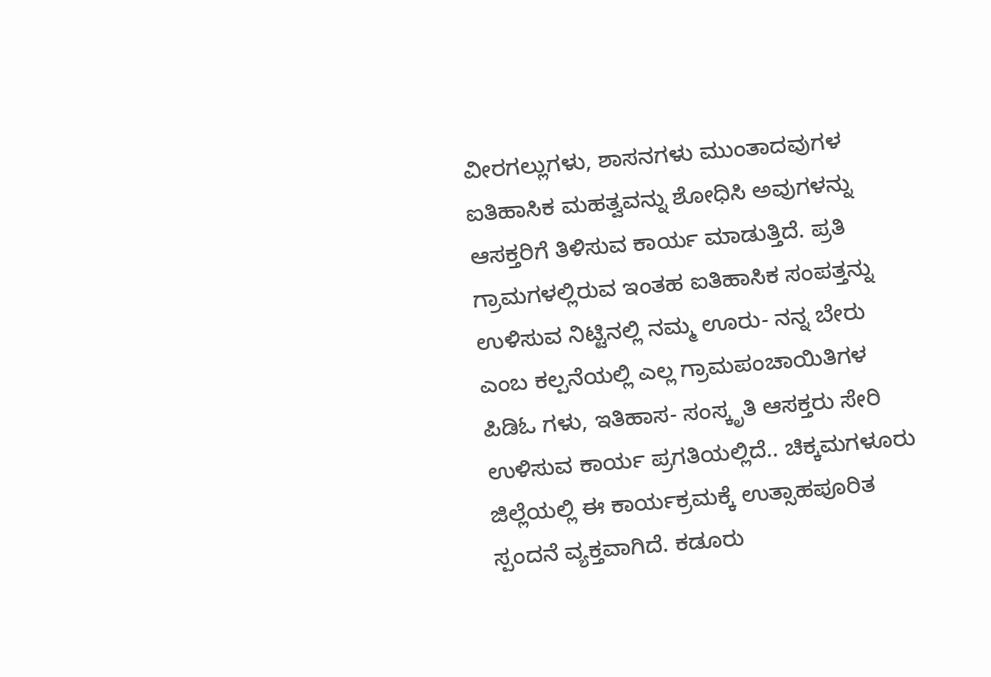ವೀರಗಲ್ಲುಗಳು, ಶಾಸನಗಳು ಮುಂತಾದವುಗಳ ಐತಿಹಾಸಿಕ ಮಹತ್ವವನ್ನು ಶೋಧಿಸಿ ಅವುಗಳನ್ನು ಆಸಕ್ತರಿಗೆ ತಿಳಿಸುವ ಕಾರ್ಯ ಮಾಡುತ್ತಿದೆ. ಪ್ರತಿ ಗ್ರಾಮಗಳಲ್ಲಿರುವ ಇಂತಹ ಐತಿಹಾಸಿಕ ಸಂಪತ್ತನ್ನು ಉಳಿಸುವ ನಿಟ್ಟಿನಲ್ಲಿ ನಮ್ಮ ಊರು- ನನ್ನ ಬೇರು ಎಂಬ ಕಲ್ಪನೆಯಲ್ಲಿ ಎಲ್ಲ ಗ್ರಾಮಪಂಚಾಯಿತಿಗಳ ಪಿಡಿಓ ಗಳು, ಇತಿಹಾಸ- ಸಂಸ್ಕೃತಿ ಆಸಕ್ತರು ಸೇರಿ ಉಳಿಸುವ ಕಾರ್ಯ ಪ್ರಗತಿಯಲ್ಲಿದೆ.. ಚಿಕ್ಕಮಗಳೂರು ಜಿಲ್ಲೆಯಲ್ಲಿ ಈ ಕಾರ್ಯಕ್ರಮಕ್ಕೆ ಉತ್ಸಾಹಪೂರಿತ ಸ್ಪಂದನೆ ವ್ಯಕ್ತವಾಗಿದೆ. ಕಡೂರು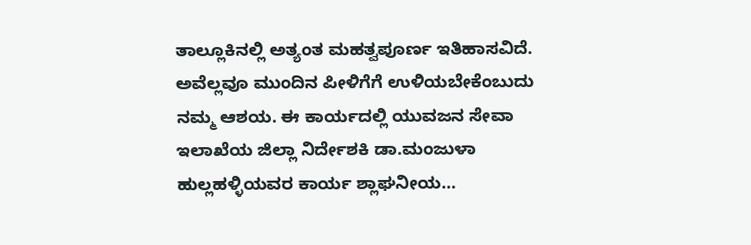ತಾಲ್ಲೂಕಿನಲ್ಲಿ ಅತ್ಯಂತ ಮಹತ್ವಪೂರ್ಣ ಇತಿಹಾಸವಿದೆ. ಅವೆಲ್ಲವೂ ಮುಂದಿನ ಪೀಳಿಗೆಗೆ ಉಳಿಯಬೇಕೆಂಬುದು ನಮ್ಮ ಆಶಯ. ಈ ಕಾರ್ಯದಲ್ಲಿ ಯುವಜನ ಸೇವಾ ಇಲಾಖೆಯ ಜಿಲ್ಲಾ ನಿರ್ದೇಶಕಿ ಡಾ.ಮಂಜುಳಾ ಹುಲ್ಲಹಳ್ಳಿಯವರ ಕಾರ್ಯ ಶ್ಲಾಘನೀಯ…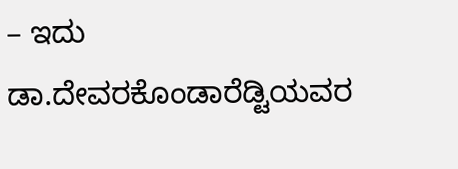– ಇದು ಡಾ.ದೇವರಕೊಂಡಾರೆಡ್ಟಿಯವರ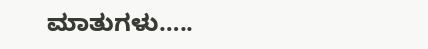ಮಾತುಗಳು…..